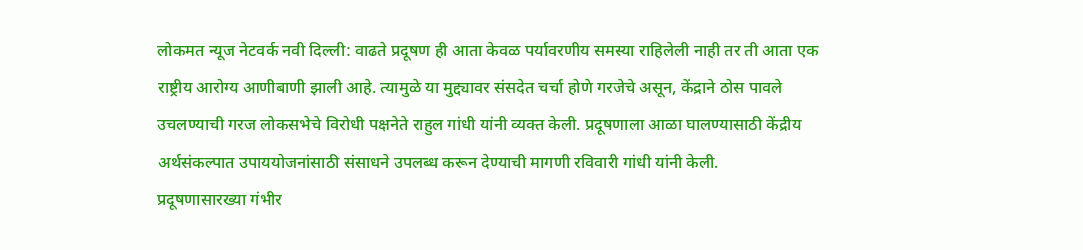लोकमत न्यूज नेटवर्क नवी दिल्ली: वाढते प्रदूषण ही आता केवळ पर्यावरणीय समस्या राहिलेली नाही तर ती आता एक राष्ट्रीय आरोग्य आणीबाणी झाली आहे. त्यामुळे या मुद्द्यावर संसदेत चर्चा होणे गरजेचे असून, केंद्राने ठोस पावले उचलण्याची गरज लोकसभेचे विरोधी पक्षनेते राहुल गांधी यांनी व्यक्त केली. प्रदूषणाला आळा घालण्यासाठी केंद्रीय अर्थसंकल्पात उपाययोजनांसाठी संसाधने उपलब्ध करून देण्याची मागणी रविवारी गांधी यांनी केली.
प्रदूषणासारख्या गंभीर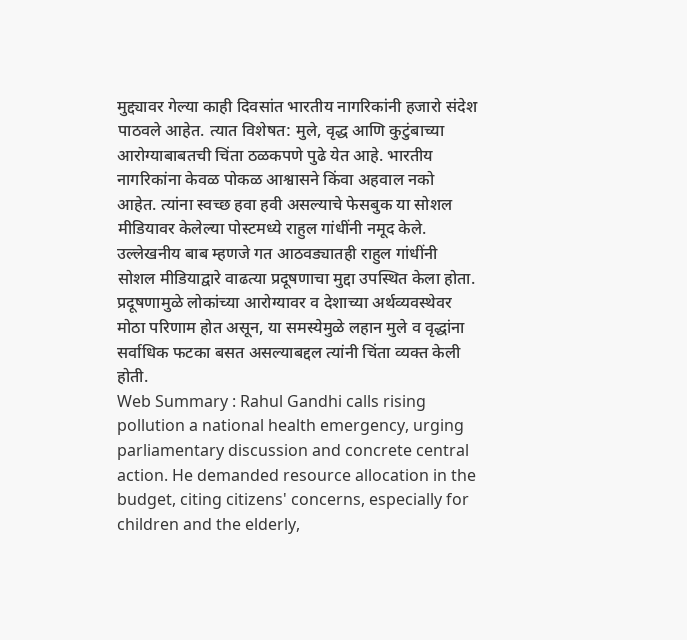मुद्द्यावर गेल्या काही दिवसांत भारतीय नागरिकांनी हजारो संदेश पाठवले आहेत. त्यात विशेषत: मुले, वृद्ध आणि कुटुंबाच्या आरोग्याबाबतची चिंता ठळकपणे पुढे येत आहे. भारतीय नागरिकांना केवळ पोकळ आश्वासने किंवा अहवाल नको आहेत. त्यांना स्वच्छ हवा हवी असल्याचे फेसबुक या सोशल मीडियावर केलेल्या पोस्टमध्ये राहुल गांधींनी नमूद केले.
उल्लेखनीय बाब म्हणजे गत आठवड्यातही राहुल गांधींनी सोशल मीडियाद्वारे वाढत्या प्रदूषणाचा मुद्दा उपस्थित केला होता. प्रदूषणामुळे लोकांच्या आरोग्यावर व देशाच्या अर्थव्यवस्थेवर मोठा परिणाम होत असून, या समस्येमुळे लहान मुले व वृद्धांना सर्वाधिक फटका बसत असल्याबद्दल त्यांनी चिंता व्यक्त केली होती.
Web Summary : Rahul Gandhi calls rising pollution a national health emergency, urging parliamentary discussion and concrete central action. He demanded resource allocation in the budget, citing citizens' concerns, especially for children and the elderly,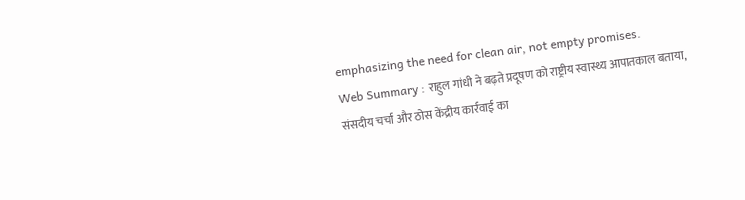emphasizing the need for clean air, not empty promises.
Web Summary : राहुल गांधी ने बढ़ते प्रदूषण को राष्ट्रीय स्वास्थ्य आपातकाल बताया, संसदीय चर्चा और ठोस केंद्रीय कार्रवाई का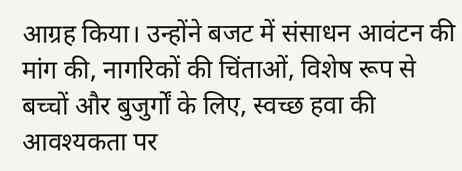आग्रह किया। उन्होंने बजट में संसाधन आवंटन की मांग की, नागरिकों की चिंताओं, विशेष रूप से बच्चों और बुजुर्गों के लिए, स्वच्छ हवा की आवश्यकता पर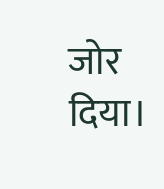जोर दिया।